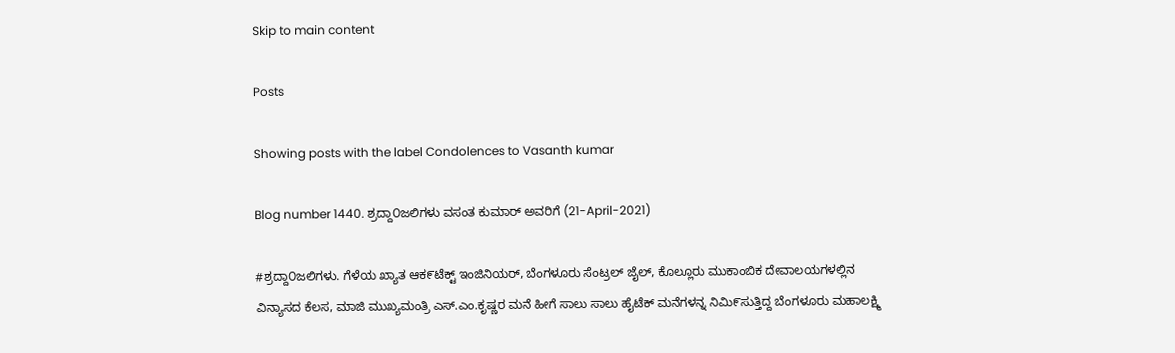Skip to main content

Posts

Showing posts with the label Condolences to Vasanth kumar

Blog number 1440. ಶ್ರದ್ದಾ೦ಜಲಿಗಳು ವಸಂತ ಕುಮಾರ್ ಅವರಿಗೆ (21-April-2021)

#ಶ್ರದ್ದಾ೦ಜಲಿಗಳು. ಗೆಳೆಯ ಖ್ಯಾತ ಆಕ೯ಟೆಕ್ಟ್ ಇಂಜಿನಿಯರ್, ಬೆಂಗಳೂರು ಸೆಂಟ್ರಲ್ ಜೈಲ್, ಕೊಲ್ಲೂರು ಮುಕಾಂಬಿಕ ದೇವಾಲಯಗಳಲ್ಲಿನ ವಿನ್ಯಾಸದ ಕೆಲಸ, ಮಾಜಿ ಮುಖ್ಯಮಂತ್ರಿ ಎಸ್.ಎಂ.ಕೃಷ್ಣರ ಮನೆ ಹೀಗೆ ಸಾಲು ಸಾಲು ಹೈಟೆಕ್ ಮನೆಗಳನ್ನ ನಿಮಿ೯ಸುತ್ತಿದ್ದ ಬೆಂಗಳೂರು ಮಹಾಲಕ್ಷ್ಮಿ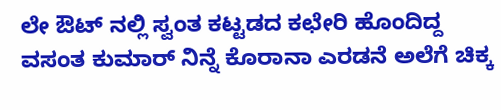ಲೇ ಔಟ್ ನಲ್ಲಿ ಸ್ವಂತ ಕಟ್ಟಡದ ಕಛೇರಿ ಹೊಂದಿದ್ದ ವಸಂತ ಕುಮಾರ್ ನಿನ್ನೆ ಕೊರಾನಾ ಎರಡನೆ ಅಲೆಗೆ ಚಿಕ್ಕ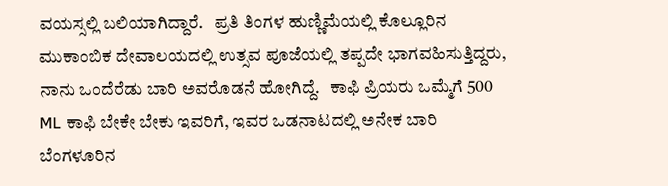ವಯಸ್ಸಲ್ಲಿ ಬಲಿಯಾಗಿದ್ದಾರೆ.   ಪ್ರತಿ ತಿಂಗಳ ಹುಣ್ಣಿಮೆಯಲ್ಲಿ ಕೊಲ್ಲೂರಿನ ಮುಕಾಂಬಿಕ ದೇವಾಲಯದಲ್ಲಿ ಉತ್ಸವ ಪೂಜೆಯಲ್ಲಿ ತಪ್ಪದೇ ಭಾಗವಹಿಸುತ್ತಿದ್ದರು, ನಾನು ಒಂದೆರೆಡು ಬಾರಿ ಅವರೊಡನೆ ಹೋಗಿದ್ದೆ.   ಕಾಫಿ ಪ್ರಿಯರು ಒಮ್ಮೆಗೆ 500 ML ಕಾಫಿ ಬೇಕೇ ಬೇಕು ಇವರಿಗೆ, ಇವರ ಒಡನಾಟದಲ್ಲಿ ಅನೇಕ ಬಾರಿ ಬೆಂಗಳೂರಿನ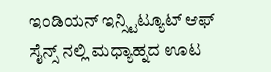ಇಂಡಿಯನ್ ಇನ್ಸ್ಟಿಟ್ಯೂಟ್ ಆಫ್ ಸೈನ್ಸ್ ನಲ್ಲಿ ಮಧ್ಯಾಹ್ನದ ಊಟ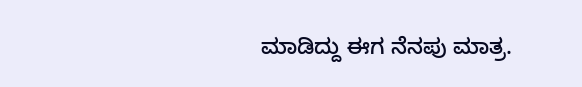ಮಾಡಿದ್ದು ಈಗ ನೆನಪು ಮಾತ್ರ.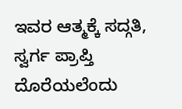ಇವರ ಆತ್ಮಕ್ಕೆ ಸದ್ಗತಿ, ಸ್ವರ್ಗ ಪ್ರಾಪ್ತಿ ದೊರೆಯಲೆಂದು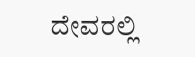ದೇವರಲ್ಲಿ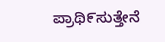ಪ್ರಾಥಿ೯ಸುತ್ತೇನೆ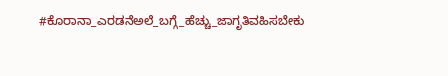#ಕೊರಾನಾ_ಎರಡನೆಅಲೆ_ಬಗ್ಗೆ_ಹೆಚ್ಚು_ಜಾಗೃತಿವಹಿಸಬೇಕು